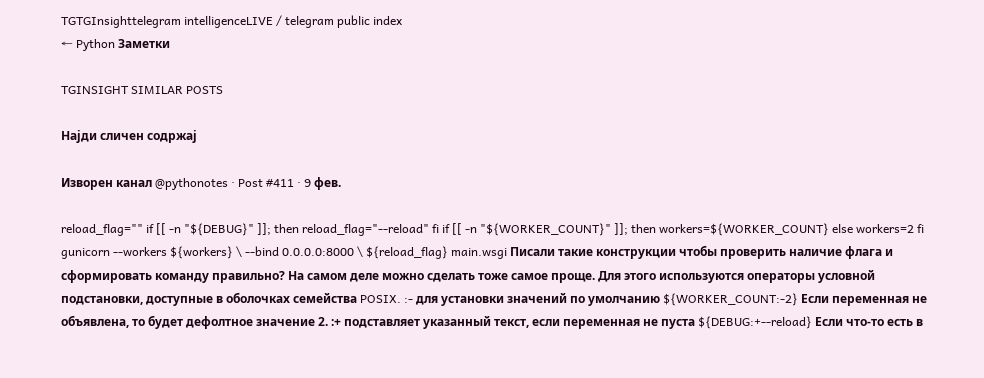TGTGInsighttelegram intelligenceLIVE / telegram public index
← Python Заметки

TGINSIGHT SIMILAR POSTS

Најди сличен содржај

Изворен канал @pythonotes · Post #411 · 9 фев.

reload_flag="" if [[ -n "${DEBUG}" ]]; then reload_flag="--reload" fi if [[ -n "${WORKER_COUNT}" ]]; then workers=${WORKER_COUNT} else workers=2 fi gunicorn --workers ${workers} \ --bind 0.0.0.0:8000 \ ${reload_flag} main.wsgi Писали такие конструкции чтобы проверить наличие флага и сформировать команду правильно? На самом деле можно сделать тоже самое проще. Для этого используются операторы условной подстановки, доступные в оболочках семейства POSIX. :- для установки значений по умолчанию ${WORKER_COUNT:-2} Если переменная не объявлена, то будет дефолтное значение 2. :+ подставляет указанный текст, если переменная не пуста ${DEBUG:+--reload} Если что-то есть в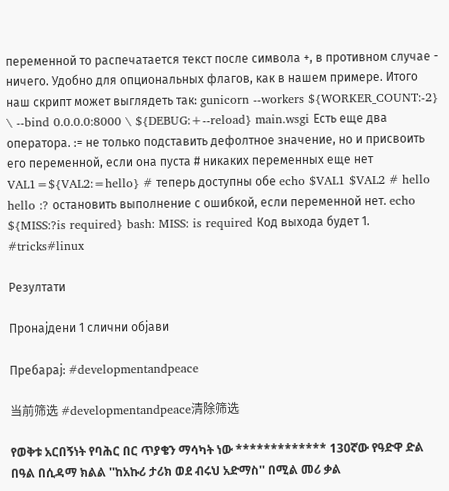переменной то распечатается текст после символа +, в противном случае - ничего. Удобно для опциональных флагов, как в нашем примере. Итого наш скрипт может выглядеть так: gunicorn --workers ${WORKER_COUNT:-2} \ --bind 0.0.0.0:8000 \ ${DEBUG:+--reload} main.wsgi Есть еще два оператора. := не только подставить дефолтное значение, но и присвоить его переменной, если она пуста # никаких переменных еще нет VAL1=${VAL2:=hello} # теперь доступны обе echo $VAL1 $VAL2 # hello hello :? остановить выполнение с ошибкой, если переменной нет. echo ${MISS:?is required} bash: MISS: is required Код выхода будет 1. #tricks#linux

Резултати

Пронајдени 1 слични објави

Пребарај: #developmentandpeace

当前筛选 #developmentandpeace清除筛选

የወቅቱ አርበኝነት የባሕር በር ጥያቄን ማሳካት ነው ************* 130ኛው የዓድዋ ድል በዓል በሲዳማ ክልል ''ከአኩሪ ታሪክ ወደ ብሩህ አድማስ'' በሚል መሪ ቃል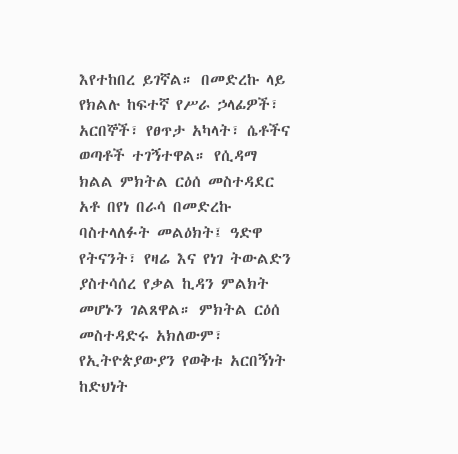እየተከበረ ይገኛል። በመድረኩ ላይ የክልሉ ከፍተኛ የሥራ ኃላፊዎች፣ አርበኞች፣ የፀጥታ አካላት፣ ሴቶችና ወጣቶች ተገኝተዋል። የሲዳማ ክልል ምክትል ርዕሰ መስተዳደር አቶ በየነ በራሳ በመድረኩ ባስተላለፉት መልዕክት፤ ዓድዋ የትናንት፣ የዛሬ እና የነገ ትውልድን ያስተሳሰረ የቃል ኪዳን ምልክት መሆኑን ገልጸዋል። ምክትል ርዕሰ መስተዳድሩ አክለውም፣ የኢትዮጵያውያን የወቅቱ አርበኝነት ከድህነት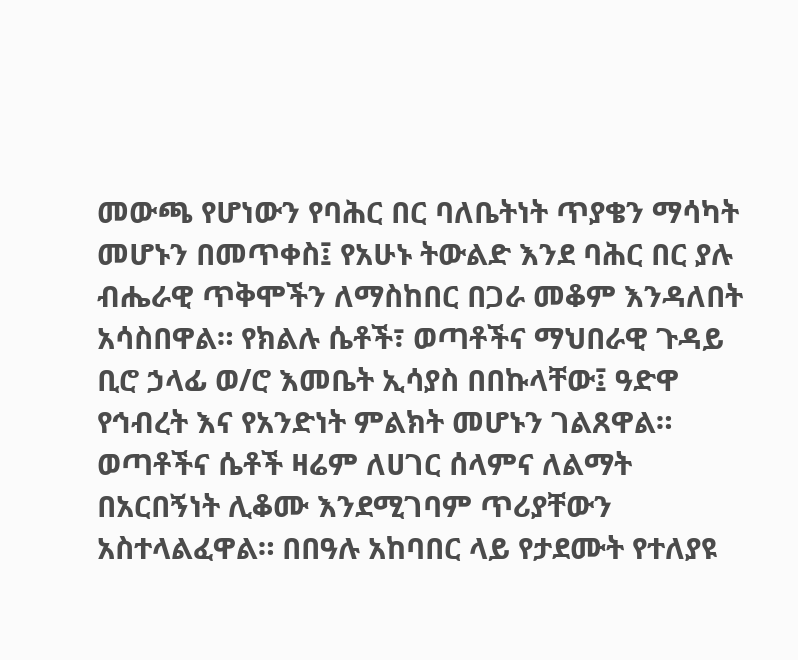መውጫ የሆነውን የባሕር በር ባለቤትነት ጥያቄን ማሳካት መሆኑን በመጥቀስ፤ የአሁኑ ትውልድ እንደ ባሕር በር ያሉ ብሔራዊ ጥቅሞችን ለማስከበር በጋራ መቆም እንዳለበት አሳስበዋል። የክልሉ ሴቶች፣ ወጣቶችና ማህበራዊ ጉዳይ ቢሮ ኃላፊ ወ/ሮ እመቤት ኢሳያስ በበኩላቸው፤ ዓድዋ የኅብረት እና የአንድነት ምልክት መሆኑን ገልጸዋል። ወጣቶችና ሴቶች ዛሬም ለሀገር ሰላምና ለልማት በአርበኝነት ሊቆሙ እንደሚገባም ጥሪያቸውን አስተላልፈዋል። በበዓሉ አከባበር ላይ የታደሙት የተለያዩ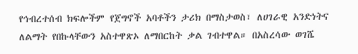የኅብረተሰብ ክፍሎችም የጀግኖች አባቶችን ታሪክ በማስታወስ፣ ለሀገራዊ አንድነትና ለልማት የበኩላቸውን አስተዋጽኦ ለማበርከት ቃል ገብተዋል። በአስረሳው ወገሼ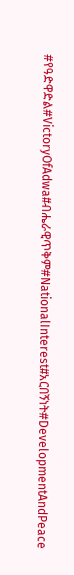#የዓድዋድል#VictoryOfAdwa#ብሔራዊጥቅም#NationalInterest#አርበኝነት#DevelopmentAndPeace